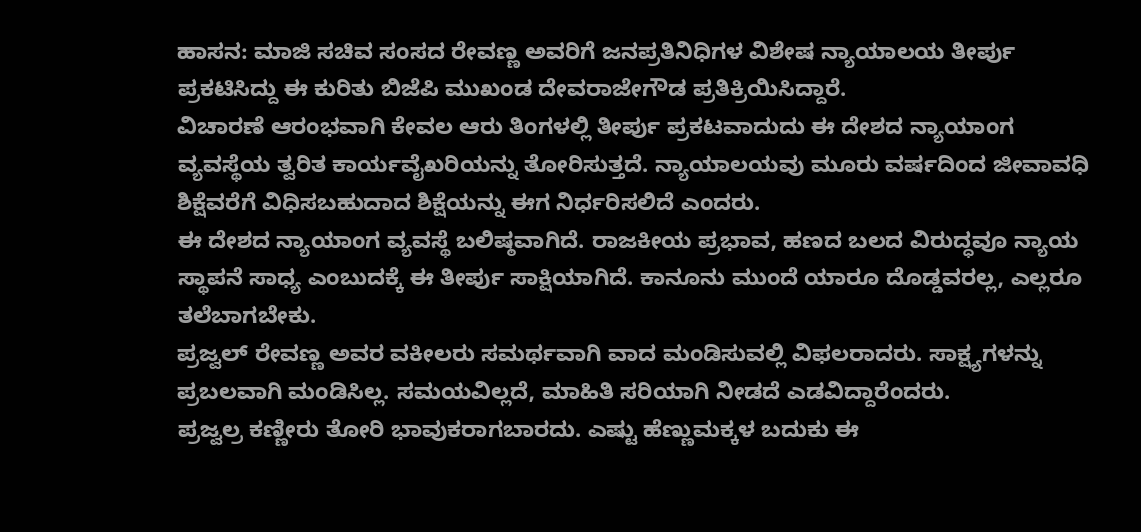ಹಾಸನ: ಮಾಜಿ ಸಚಿವ ಸಂಸದ ರೇವಣ್ಣ ಅವರಿಗೆ ಜನಪ್ರತಿನಿಧಿಗಳ ವಿಶೇಷ ನ್ಯಾಯಾಲಯ ತೀರ್ಪು ಪ್ರಕಟಿಸಿದ್ದು ಈ ಕುರಿತು ಬಿಜೆಪಿ ಮುಖಂಡ ದೇವರಾಜೇಗೌಡ ಪ್ರತಿಕ್ರಿಯಿಸಿದ್ದಾರೆ.
ವಿಚಾರಣೆ ಆರಂಭವಾಗಿ ಕೇವಲ ಆರು ತಿಂಗಳಲ್ಲಿ ತೀರ್ಪು ಪ್ರಕಟವಾದುದು ಈ ದೇಶದ ನ್ಯಾಯಾಂಗ ವ್ಯವಸ್ಥೆಯ ತ್ವರಿತ ಕಾರ್ಯವೈಖರಿಯನ್ನು ತೋರಿಸುತ್ತದೆ. ನ್ಯಾಯಾಲಯವು ಮೂರು ವರ್ಷದಿಂದ ಜೀವಾವಧಿ ಶಿಕ್ಷೆವರೆಗೆ ವಿಧಿಸಬಹುದಾದ ಶಿಕ್ಷೆಯನ್ನು ಈಗ ನಿರ್ಧರಿಸಲಿದೆ ಎಂದರು.
ಈ ದೇಶದ ನ್ಯಾಯಾಂಗ ವ್ಯವಸ್ಥೆ ಬಲಿಷ್ಠವಾಗಿದೆ. ರಾಜಕೀಯ ಪ್ರಭಾವ, ಹಣದ ಬಲದ ವಿರುದ್ಧವೂ ನ್ಯಾಯ ಸ್ಥಾಪನೆ ಸಾಧ್ಯ ಎಂಬುದಕ್ಕೆ ಈ ತೀರ್ಪು ಸಾಕ್ಷಿಯಾಗಿದೆ. ಕಾನೂನು ಮುಂದೆ ಯಾರೂ ದೊಡ್ಡವರಲ್ಲ, ಎಲ್ಲರೂ ತಲೆಬಾಗಬೇಕು.
ಪ್ರಜ್ವಲ್ ರೇವಣ್ಣ ಅವರ ವಕೀಲರು ಸಮರ್ಥವಾಗಿ ವಾದ ಮಂಡಿಸುವಲ್ಲಿ ವಿಫಲರಾದರು. ಸಾಕ್ಷ್ಯಗಳನ್ನು ಪ್ರಬಲವಾಗಿ ಮಂಡಿಸಿಲ್ಲ. ಸಮಯವಿಲ್ಲದೆ, ಮಾಹಿತಿ ಸರಿಯಾಗಿ ನೀಡದೆ ಎಡವಿದ್ದಾರೆಂದರು.
ಪ್ರಜ್ವಲ್ರ ಕಣ್ಣೀರು ತೋರಿ ಭಾವುಕರಾಗಬಾರದು. ಎಷ್ಟು ಹೆಣ್ಣುಮಕ್ಕಳ ಬದುಕು ಈ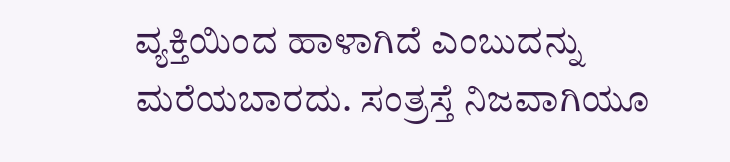ವ್ಯಕ್ತಿಯಿಂದ ಹಾಳಾಗಿದೆ ಎಂಬುದನ್ನು ಮರೆಯಬಾರದು. ಸಂತ್ರಸ್ತೆ ನಿಜವಾಗಿಯೂ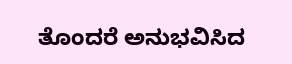ತೊಂದರೆ ಅನುಭವಿಸಿದ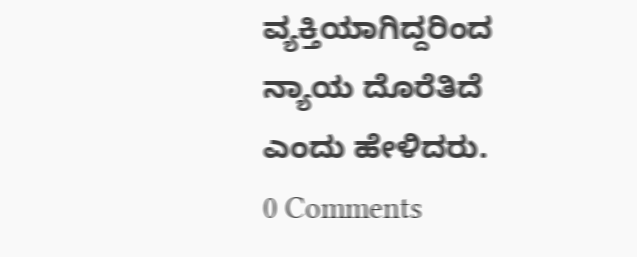ವ್ಯಕ್ತಿಯಾಗಿದ್ದರಿಂದ ನ್ಯಾಯ ದೊರೆತಿದೆ ಎಂದು ಹೇಳಿದರು.
0 Comments